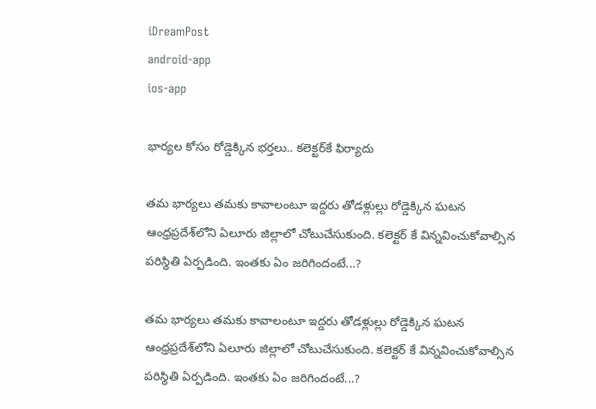iDreamPost
android-app
ios-app

భార్యల కోసం రోడ్డెక్కిన భర్తలు.. కలెక్టర్‌కే ఫిర్యాదు

తమ భార్యలు తమకు కావాలంటూ ఇద్దరు తోడళ్లుల్లు రోడ్డెక్కిన ఘటన ఆంధ్రప్రదేశ్‌లోని ఏలూరు జిల్లాలో చోటుచేసుకుంది. కలెక్టర్ కే విన్నవించుకోవాల్సిన పరిస్థితి ఏర్పడింది. ఇంతకు ఏం జరిగిందంటే...?

తమ భార్యలు తమకు కావాలంటూ ఇద్దరు తోడళ్లుల్లు రోడ్డెక్కిన ఘటన ఆంధ్రప్రదేశ్‌లోని ఏలూరు జిల్లాలో చోటుచేసుకుంది. కలెక్టర్ కే విన్నవించుకోవాల్సిన పరిస్థితి ఏర్పడింది. ఇంతకు ఏం జరిగిందంటే...?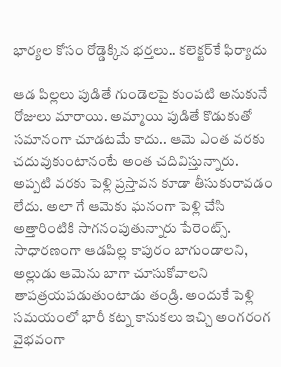భార్యల కోసం రోడ్డెక్కిన భర్తలు.. కలెక్టర్‌కే ఫిర్యాదు

ఆడ పిల్లలు పుడితే గుండెలపై కుంపటి అనుకునే రోజులు మారాయి. అమ్మాయి పుడితే కొడుకుతో సమానంగా చూడటమే కాదు.. ఆమె ఎంత వరకు చదువుకుంటానంటే అంత చదివిస్తున్నారు. అప్పటి వరకు పెళ్లి ప్రస్తావన కూడా తీసుకురావడం లేదు. అలా గే ఆమెకు ఘనంగా పెళ్లి చేసి అత్తారింటికి సాగనంపుతున్నారు పేరెంట్స్. సాధారణంగా ఆడపిల్ల కాపురం బాగుండాలని, అల్లుడు ఆమెను బాగా చూసుకోవాలని తాపత్రయపడుతుంటాడు తండ్రి. అందుకే పెళ్లి సమయంలో భారీ కట్న కానుకలు ఇచ్చి అంగరంగ వైభవంగా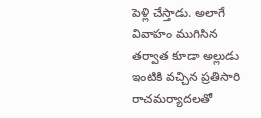పెళ్లి చేస్తాడు. అలాగే వివాహం ముగిసిన తర్వాత కూడా అల్లుడు ఇంటికి వచ్చిన ప్రతిసారి రాచమర్యాదలతో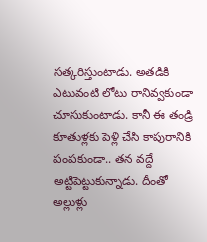సత్కరిస్తుంటాడు. అతడికి ఎటువంటి లోటు రానివ్వకుండా చూసుకుంటాడు. కానీ ఈ తండ్రి కూతుళ్లకు పెళ్లి చేసి కాపురానికి పంపకుండా.. తన వద్దే అట్టిపెట్టుకున్నాడు. దీంతో అల్లుళ్లు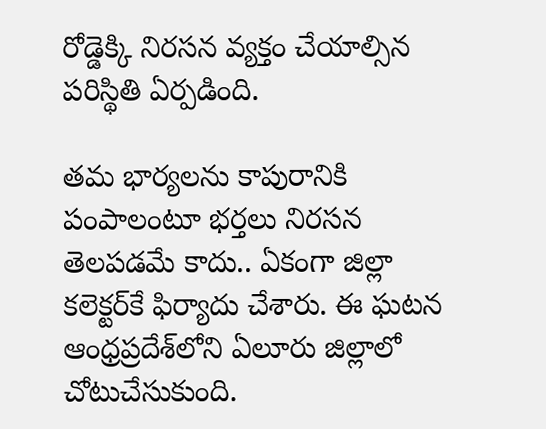రోడ్డెక్కి నిరసన వ్యక్తం చేయాల్సిన పరిస్థితి ఏర్పడింది.

తమ భార్యలను కాపురానికి పంపాలంటూ భర్తలు నిరసన తెలపడమే కాదు.. ఏకంగా జిల్లా కలెక్టర్‌కే ఫిర్యాదు చేశారు. ఈ ఘటన ఆంధ్రప్రదేశ్‌లోని ఏలూరు జిల్లాలో చోటుచేసుకుంది.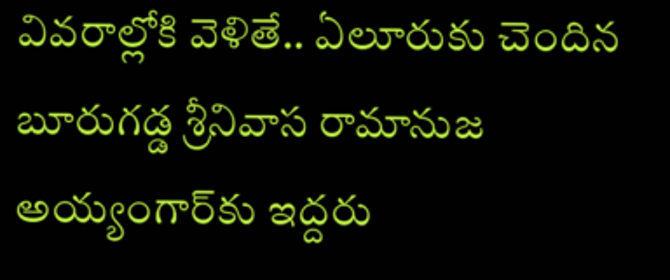వివరాల్లోకి వెళితే.. ఏలూరుకు చెందిన బూరుగడ్డ శ్రీనివాస రామానుజ అయ్యంగార్‌కు ఇద్దరు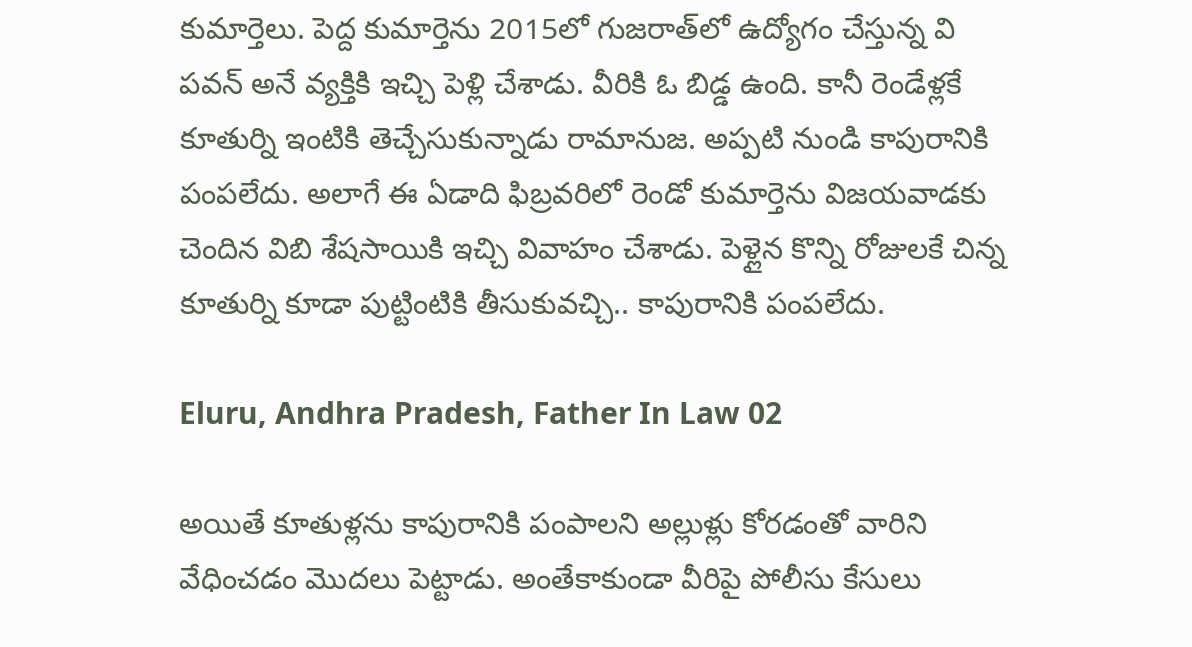కుమార్తెలు. పెద్ద కుమార్తెను 2015లో గుజరాత్‌లో ఉద్యోగం చేస్తున్న వి పవన్ అనే వ్యక్తికి ఇచ్చి పెళ్లి చేశాడు. వీరికి ఓ బిడ్డ ఉంది. కానీ రెండేళ్లకే కూతుర్ని ఇంటికి తెచ్చేసుకున్నాడు రామానుజ. అప్పటి నుండి కాపురానికి పంపలేదు. అలాగే ఈ ఏడాది ఫిబ్రవరిలో రెండో కుమార్తెను విజయవాడకు చెందిన విబి శేషసాయికి ఇచ్చి వివాహం చేశాడు. పెళ్లైన కొన్ని రోజులకే చిన్న కూతుర్ని కూడా పుట్టింటికి తీసుకువచ్చి.. కాపురానికి పంపలేదు.

Eluru, Andhra Pradesh, Father In Law 02

అయితే కూతుళ్లను కాపురానికి పంపాలని అల్లుళ్లు కోరడంతో వారిని వేధించడం మొదలు పెట్టాడు. అంతేకాకుండా వీరిపై పోలీసు కేసులు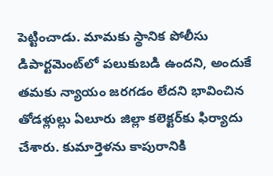పెట్టించాడు. మామకు స్థానిక పోలీసు డిపార్టమెంట్‌లో పలుకుబడి ఉందని, అందుకే తమకు న్యాయం జరగడం లేదని భావించిన తోడళ్లుల్లు ఏలూరు జిల్లా కలెక్టర్‌కు ఫిర్యాదు చేశారు. కుమార్తెళను కాపురానికి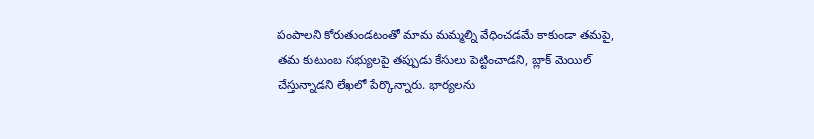పంపాలని కోరుతుండటంతో మామ మమ్మల్ని వేధించడమే కాకుండా తమపై, తమ కుటుంబ సభ్యులపై తప్పుడు కేసులు పెట్టించాడని, బ్లాక్ మెయిల్ చేస్తున్నాడని లేఖలో పేర్కొన్నారు. భార్యలను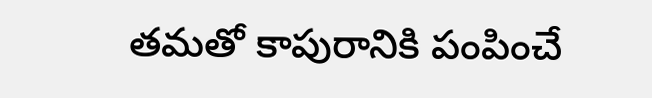తమతో కాపురానికి పంపించే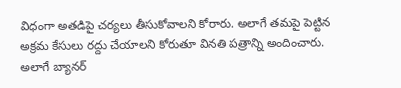విధంగా అతడిపై చర్యలు తీసుకోవాలని కోరారు. అలాగే తమపై పెట్టిన అక్రమ కేసులు రద్దు చేయాలని కోరుతూ వినతి పత్రాన్ని అందించారు. అలాగే బ్యానర్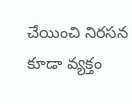చేయించి నిరసన కూడా వ్యక్తం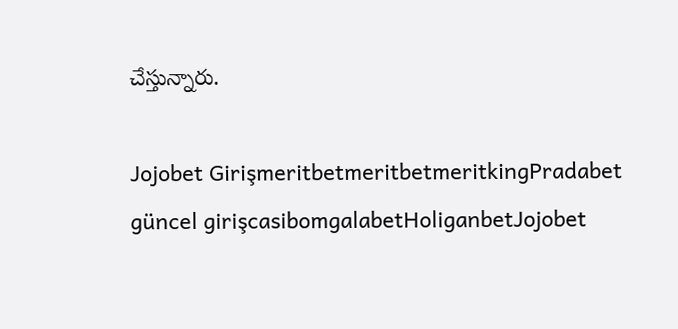చేస్తున్నారు.

Jojobet GirişmeritbetmeritbetmeritkingPradabet güncel girişcasibomgalabetHoliganbetJojobet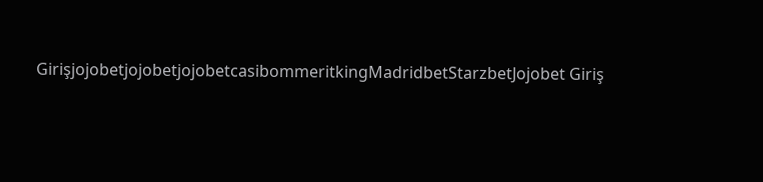GirişjojobetjojobetjojobetcasibommeritkingMadridbetStarzbetJojobet Giriş